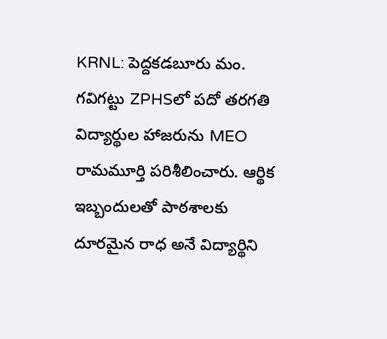KRNL: పెద్దకడబూరు మం. గవిగట్టు ZPHSలో పదో తరగతి విద్యార్థుల హాజరును MEO రామమూర్తి పరిశీలించారు. ఆర్థిక ఇబ్బందులతో పాఠశాలకు దూరమైన రాధ అనే విద్యార్థిని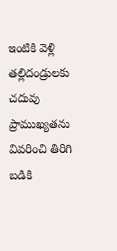ఇంటికి వెళ్లి తల్లిదండ్రులకు చదువు ప్రాముఖ్యతను వివరించి తిరిగి బడికి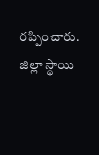రప్పించారు. జిల్లా స్థాయి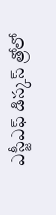ఎస్జీఎఫ్ డిస్కస్ త్రోలో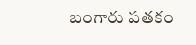బంగారు పతకం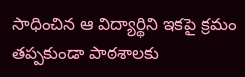సాధించిన ఆ విద్యార్థిని ఇకపై క్రమం తప్పకుండా పాఠశాలకు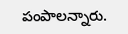పంపాలన్నారు.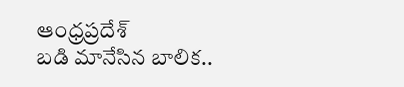ఆంధ్రప్రదేశ్
బడి మానేసిన బాలిక..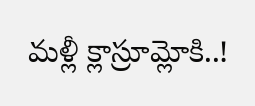మళ్లీ క్లాస్రూమ్లోకి..!